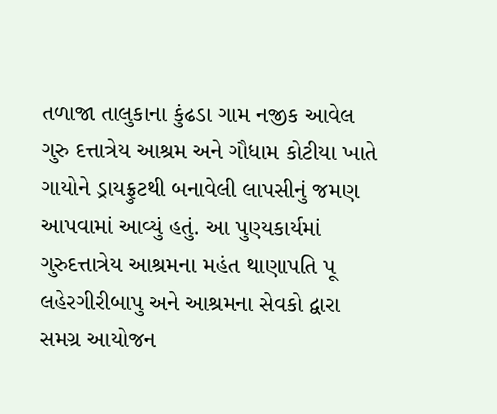તળાજા તાલુકાના કુંઢડા ગામ નજીક આવેલ ગુરુ દત્તાત્રેય આશ્રમ અને ગૌધામ કોટીયા ખાતે ગાયોને ડ્રાયફ્રુટથી બનાવેલી લાપસીનું જમણ આપવામાં આવ્યું હતું. આ પુણ્યકાર્યમાં ગુરુદત્તાત્રેય આશ્રમના મહંત થાણાપતિ પૂ લહેરગીરીબાપુ અને આશ્રમના સેવકો દ્વારા સમગ્ર આયોજન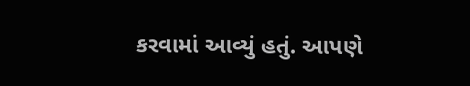કરવામાં આવ્યું હતું. આપણે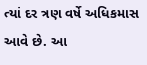ત્યાં દર ત્રણ વર્ષે અધિકમાસ આવે છે. આ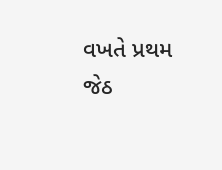વખતે પ્રથમ જેઠ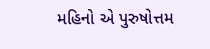મહિનો એ પુરુષોત્તમ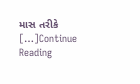માસ તરીકે […]Continue Reading